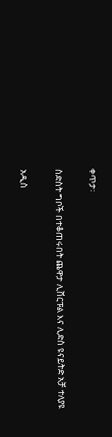ቀጥታ፡

ስድስት ግቦች በተቆጠሩበት ጨዋታ ሊቨርፑል እና ሊድስ ዩናይትድ አቻ ተለያዩ

አዲስ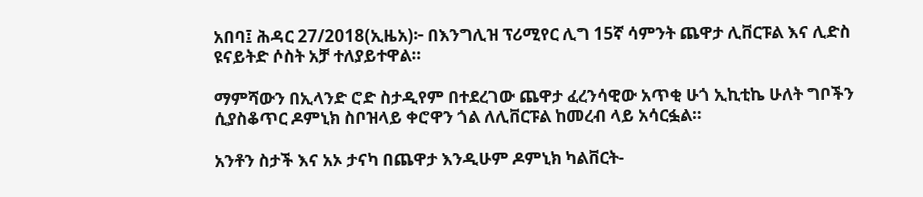አበባ፤ ሕዳር 27/2018(ኢዜአ)፦ በእንግሊዝ ፕሪሚየር ሊግ 15ኛ ሳምንት ጨዋታ ሊቨርፑል እና ሊድስ ዩናይትድ ሶስት አቻ ተለያይተዋል።

ማምሻውን በኢላንድ ሮድ ስታዲየም በተደረገው ጨዋታ ፈረንሳዊው አጥቂ ሁጎ ኢኪቲኬ ሁለት ግቦችን ሲያስቆጥር ዶምኒክ ስቦዝላይ ቀሮዋን ጎል ለሊቨርፑል ከመረብ ላይ አሳርፏል።

አንቶን ስታች እና አኦ ታናካ በጨዋታ እንዲሁም ዶምኒክ ካልቨርት-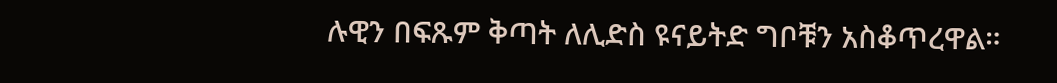ሉዊን በፍጹም ቅጣት ለሊድስ ዩናይትድ ግቦቹን አስቆጥረዋል።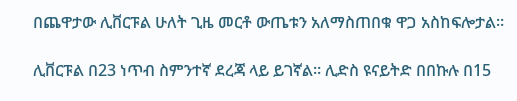በጨዋታው ሊቨርፑል ሁለት ጊዜ መርቶ ውጤቱን አለማስጠበቁ ዋጋ አስከፍሎታል።

ሊቨርፑል በ23 ነጥብ ስምንተኛ ደረጃ ላይ ይገኛል። ሊድስ ዩናይትድ በበኩሉ በ15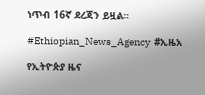ነጥብ 16ኛ ደረጃን ይዟል።

#Ethiopian_News_Agency  #ኢዜአ

የኢትዮጵያ ዜና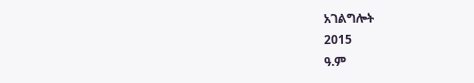አገልግሎት
2015
ዓ.ም